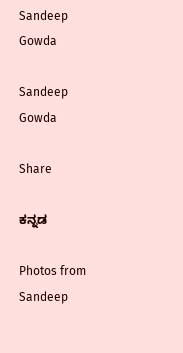Sandeep Gowda

Sandeep Gowda

Share

ಕನ್ನಡ

Photos from Sandeep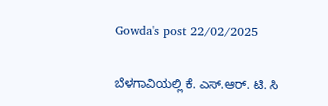Gowda's post 22/02/2025

ಬೆಳಗಾವಿಯಲ್ಲಿ ಕೆ. ಎಸ್.ಆರ್. ಟಿ. ಸಿ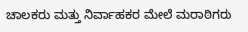ಚಾಲಕರು ಮತ್ತು ನಿರ್ವಾಹಕರ ಮೇಲೆ ಮರಾಠಿಗರು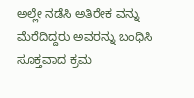ಅಲ್ಲೇ ನಡೆಸಿ ಅತಿರೇಕ ವನ್ನು ಮೆರೆದಿದ್ದರು ಅವರನ್ನು ಬಂಧಿಸಿ ಸೂಕ್ತವಾದ ಕ್ರಮ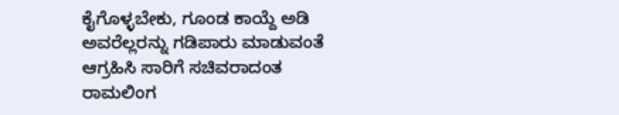ಕೈಗೊಳ್ಳಬೇಕು, ಗೂಂಡ ಕಾಯ್ದೆ ಅಡಿ ಅವರೆಲ್ಲರನ್ನು ಗಡಿಪಾರು ಮಾಡುವಂತೆ ಆಗ್ರಹಿಸಿ ಸಾರಿಗೆ ಸಚಿವರಾದಂತ ರಾಮಲಿಂಗ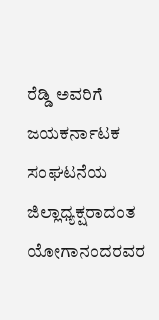ರೆಡ್ಡಿ ಅವರಿಗೆ ಜಯಕರ್ನಾಟಕ ಸಂಘಟನೆಯ ಜಿಲ್ಲಾಧ್ಯಕ್ಷರಾದಂತ ಯೋಗಾನಂದರವರ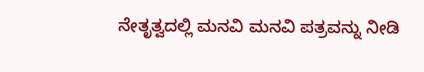ನೇತೃತ್ವದಲ್ಲಿ ಮನವಿ ಮನವಿ ಪತ್ರವನ್ನು ನೀಡಿ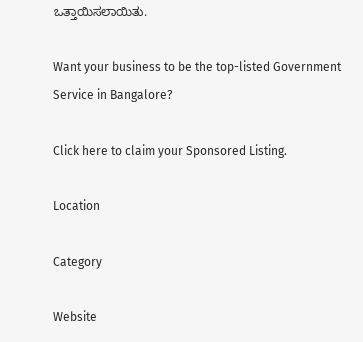ಒತ್ತಾಯಿಸಲಾಯಿತು.

Want your business to be the top-listed Government Service in Bangalore?

Click here to claim your Sponsored Listing.

Location

Category

Website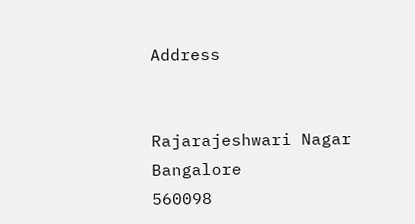Address


Rajarajeshwari Nagar
Bangalore
560098